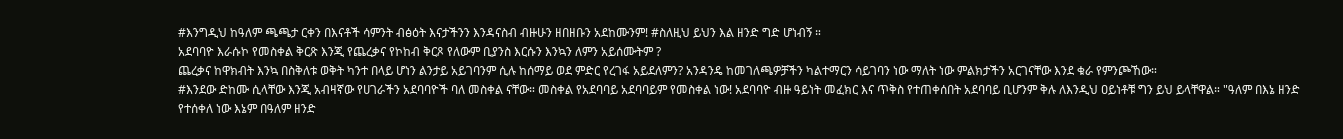#እንግዲህ ከዓለም ጫጫታ ርቀን በእናቶች ሳምንት ብፅዕት እናታችንን እንዳናስብ ብዙሁን ዘበዘቡን አደከሙንም! #ስለዚህ ይህን እል ዘንድ ግድ ሆነብኝ ።
አደባባዮ እራሱኮ የመስቀል ቅርጽ እንጂ የጨረቃና የኮከብ ቅርጾ የለውም ቢያንስ እርሱን እንኳን ለምን አይሰሙትም ?
ጨረቃና ከዋክብት እንኳ በስቅለቱ ወቅት ካንተ በላይ ሆነን ልንታይ አይገባንም ሲሉ ከሰማይ ወደ ምድር የረገፋ አይደለምን? አንዳንዴ ከመገለጫዎቻችን ካልተማርን ሳይገባን ነው ማለት ነው ምልክታችን አርገናቸው እንደ ቁራ የምንጮኸው።
#እንደው ድከሙ ሲላቸው እንጂ አብዛኛው የሀገራችን አደባባዮች ባለ መስቀል ናቸው። መስቀል የአደባባይ አደባባይም የመስቀል ነው! አደባባዮ ብዙ ዓይነት መፈክር እና ጥቅስ የተጠቀሰበት አደባባይ ቢሆንም ቅሉ ለእንዲህ ዐይነቶቹ ግን ይህ ይላቸዋል። "ዓለም በእኔ ዘንድ የተሰቀለ ነው እኔም በዓለም ዘንድ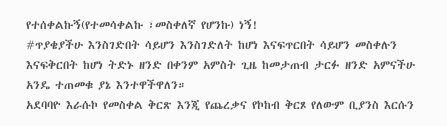የተሰቀልኩኝ(የተመሳቀልኩ ፣መስቀለኛ የሆንኩ) ነኝ!
#ጥያቄያችሁ እንስገድበት ሳይሆን እንስገድለት ከሆነ እናፍጥርበት ሳይሆን መስቀሉን እናፍቅርበት ከሆነ ትድኑ ዘንድ በቀንም አምስት ጊዜ ከመታጠብ ታርፉ ዘንድ አምናችሁ አንዴ ተጠመቁ ያኔ እንተዋችዋለን።
አደባባዮ እራሱኮ የመስቀል ቅርጽ እንጂ የጨረቃና የኮከብ ቅርጾ የለውም ቢያንስ እርሱን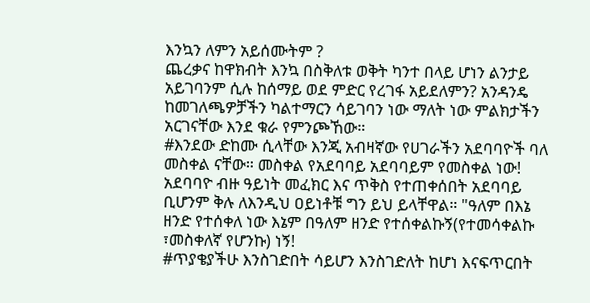እንኳን ለምን አይሰሙትም ?
ጨረቃና ከዋክብት እንኳ በስቅለቱ ወቅት ካንተ በላይ ሆነን ልንታይ አይገባንም ሲሉ ከሰማይ ወደ ምድር የረገፋ አይደለምን? አንዳንዴ ከመገለጫዎቻችን ካልተማርን ሳይገባን ነው ማለት ነው ምልክታችን አርገናቸው እንደ ቁራ የምንጮኸው።
#እንደው ድከሙ ሲላቸው እንጂ አብዛኛው የሀገራችን አደባባዮች ባለ መስቀል ናቸው። መስቀል የአደባባይ አደባባይም የመስቀል ነው! አደባባዮ ብዙ ዓይነት መፈክር እና ጥቅስ የተጠቀሰበት አደባባይ ቢሆንም ቅሉ ለእንዲህ ዐይነቶቹ ግን ይህ ይላቸዋል። "ዓለም በእኔ ዘንድ የተሰቀለ ነው እኔም በዓለም ዘንድ የተሰቀልኩኝ(የተመሳቀልኩ ፣መስቀለኛ የሆንኩ) ነኝ!
#ጥያቄያችሁ እንስገድበት ሳይሆን እንስገድለት ከሆነ እናፍጥርበት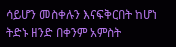ሳይሆን መስቀሉን እናፍቅርበት ከሆነ ትድኑ ዘንድ በቀንም አምስት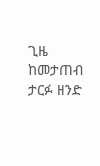ጊዜ ከመታጠብ ታርፉ ዘንድ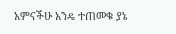አምናችሁ አንዴ ተጠመቁ ያኔ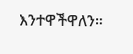እንተዋችዋለን።